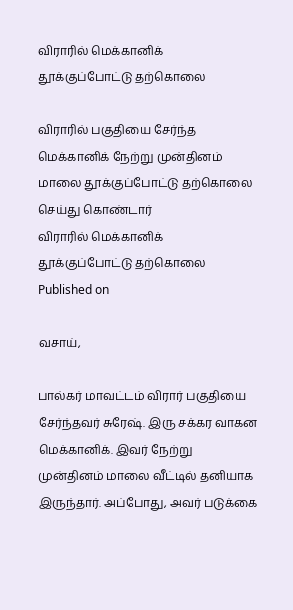விராரில் மெக்கானிக் தூக்குப்போட்டு தற்கொலை

விராரில் பகுதியை சேர்ந்த மெக்கானிக் நேற்று முன்தினம் மாலை தூக்குப்போட்டு தற்கொலை செய்து கொண்டார்
விராரில் மெக்கானிக் தூக்குப்போட்டு தற்கொலை
Published on

வசாய்,

பால்கர் மாவட்டம் விரார் பகுதியை சேர்ந்தவர் சுரேஷ். இரு சக்கர வாகன மெக்கானிக். இவர் நேற்று முன்தினம் மாலை வீட்டில் தனியாக இருந்தார். அப்போது, அவர் படுக்கை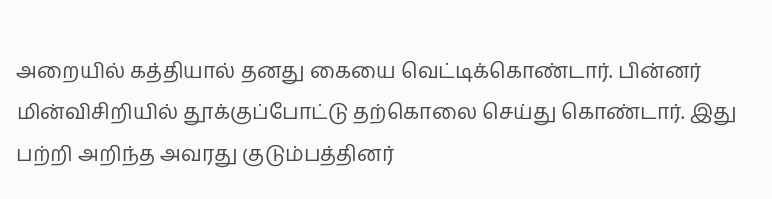அறையில் கத்தியால் தனது கையை வெட்டிக்கொண்டார். பின்னர் மின்விசிறியில் தூக்குப்போட்டு தற்கொலை செய்து கொண்டார். இது பற்றி அறிந்த அவரது குடும்பத்தினர்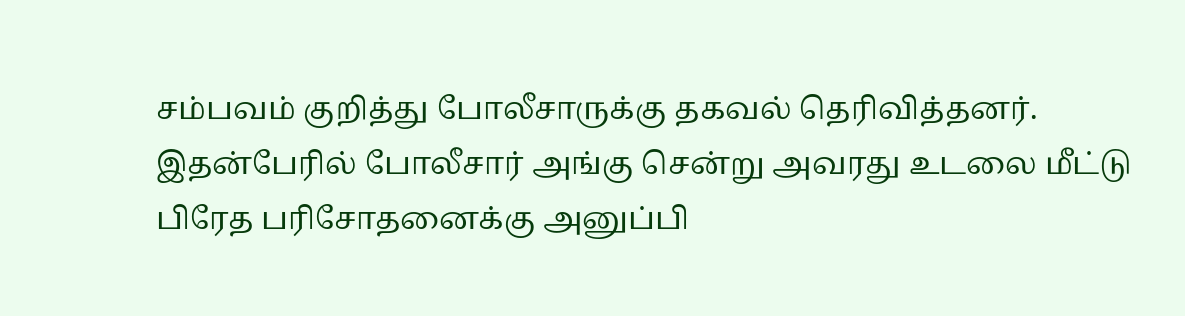சம்பவம் குறித்து போலீசாருக்கு தகவல் தெரிவித்தனர். இதன்பேரில் போலீசார் அங்கு சென்று அவரது உடலை மீட்டு பிரேத பரிசோதனைக்கு அனுப்பி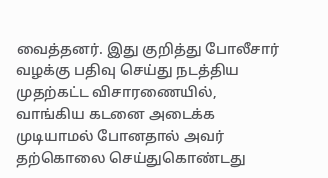வைத்தனர். இது குறித்து போலீசார் வழக்கு பதிவு செய்து நடத்திய முதற்கட்ட விசாரணையில், வாங்கிய கடனை அடைக்க முடியாமல் போனதால் அவர் தற்கொலை செய்துகொண்டது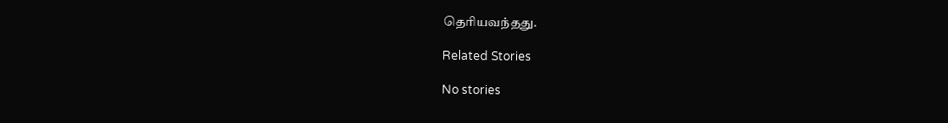தெரியவந்தது.

Related Stories

No stories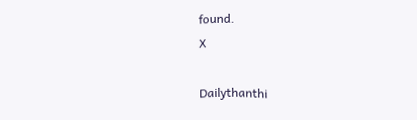found.
X

Dailythanthi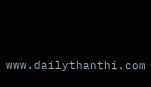www.dailythanthi.com